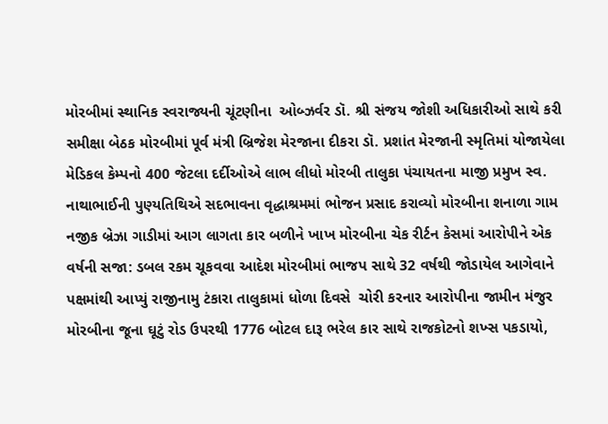મોરબીમાં સ્થાનિક સ્વરાજ્યની ચૂંટણીના  ઓબ્ઝર્વર ડૉ. શ્રી સંજય જોશી અધિકારીઓ સાથે કરી સમીક્ષા બેઠક મોરબીમાં પૂર્વ મંત્રી બ્રિજેશ મેરજાના દીકરા ડૉ. પ્રશાંત મેરજાની સ્મૃતિમાં યોજાયેલા મેડિકલ કેમ્પનો 400 જેટલા દર્દીઓએ લાભ લીધો મોરબી તાલુકા પંચાયતના માજી પ્રમુખ સ્વ. નાથાભાઈની પુણ્યતિથિએ સદભાવના વૃદ્ધાશ્રમમાં ભોજન પ્રસાદ કરાવ્યો મોરબીના શનાળા ગામ નજીક બ્રેઝા ગાડીમાં આગ લાગતા કાર બળીને ખાખ મોરબીના ચેક રીર્ટન કેસમાં આરોપીને એક વર્ષની સજા: ડબલ રકમ ચૂકવવા આદેશ મોરબીમાં ભાજપ સાથે 32 વર્ષથી જોડાયેલ આગેવાને પક્ષમાંથી આપ્યું રાજીનામુ ટંકારા તાલુકામાં ધોળા દિવસે  ચોરી કરનાર આરોપીના જામીન મંજુર મોરબીના જૂના ઘૂટું રોડ ઉપરથી 1776 બોટલ દારૂ ભરેલ કાર સાથે રાજકોટનો શખ્સ પકડાયો,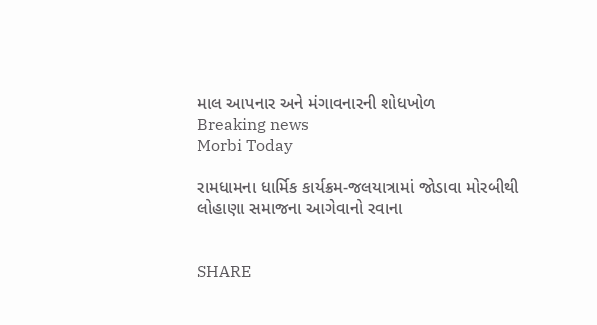માલ આપનાર અને મંગાવનારની શોધખોળ
Breaking news
Morbi Today

રામધામના ધાર્મિક કાર્યક્રમ-જલયાત્રામાં જોડાવા મોરબીથી લોહાણા સમાજના આગેવાનો રવાના


SHARE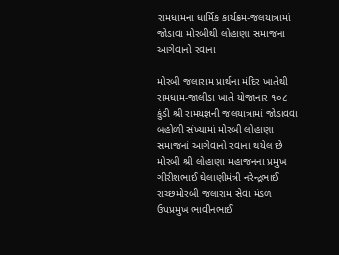રામધામના ધાર્મિક કાર્યક્રમ-જલયાત્રામાં જોડાવા મોરબીથી લોહાણા સમાજના આગેવાનો રવાના

મોરબી જલારામ પ્રાર્થના મંદિર ખાતેથી રામધામ-જાલીડા ખાતે યોજાનાર ૧૦૮ કુંડી શ્રી રામયજ્ઞની જલયાત્રામાં જોડાવવા બહોળી સંખ્યામાં મોરબી લોહાણા સમાજનાં આગેવાનો રવાના થયેલ છે મોરબી શ્રી લોહાણા મહાજનના પ્રમુખ ગીરીશભાઈ ઘેલાણીમંત્રી નરેન્દ્રભાઈ રાચ્છમોરબી જલારામ સેવા મંડળ ઉપપ્રમુખ ભાવીનભાઈ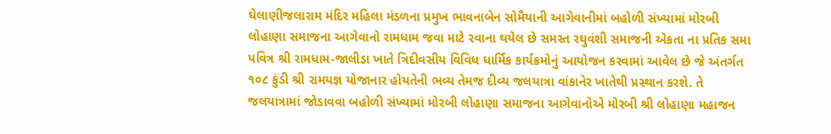ઘેલાણીજલારામ મંદિર મહિલા મંડળના પ્રમુખ ભાવનાબેન સોમૈયાની આગેવાનીમાં બહોળી સંખ્યામાં મોરબી લોહાણા સમાજના આગેવાનો રામધામ જવા માટે રવાના થયેલ છે સમસ્ત રઘુવંશી સમાજની એકતા ના પ્રતિક સમા પવિત્ર શ્રી રામધામ-જાલીડા ખાતે ત્રિદીવસીય વિવિધ ધાર્મિક કાર્યક્રમોનું આયોજન કરવામાં આવેલ છે જે અંતર્ગત ૧૦૮ કુંડી શ્રી રામયજ્ઞ યોજાનાર હોયતેની ભવ્ય તેમજ દીવ્ય જલયાત્રા વાંકાનેર ખાતેથી પ્રસ્થાન કરશે. તે જલયાત્રામાં જોડાવવા બહોળી સંખ્યામાં મોરબી લોહાણા સમાજના આગેવાનોએ મોરબી શ્રી લોહાણા મહાજન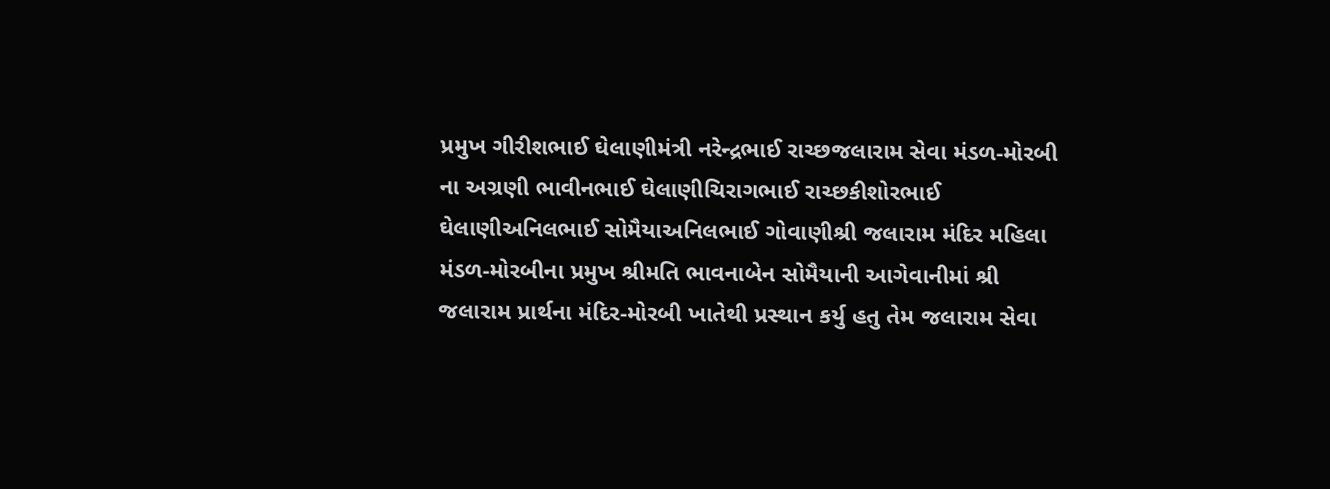પ્રમુખ ગીરીશભાઈ ઘેલાણીમંત્રી નરેન્દ્રભાઈ રાચ્છજલારામ સેવા મંડળ-મોરબી ના અગ્રણી ભાવીનભાઈ ઘેલાણીચિરાગભાઈ રાચ્છકીશોરભાઈ ઘેલાણીઅનિલભાઈ સોમૈયાઅનિલભાઈ ગોવાણીશ્રી જલારામ મંદિર મહિલા મંડળ-મોરબીના પ્રમુખ શ્રીમતિ ભાવનાબેન સોમૈયાની આગેવાનીમાં શ્રી જલારામ પ્રાર્થના મંદિર-મોરબી ખાતેથી પ્રસ્થાન કર્યુ હતુ તેમ જલારામ સેવા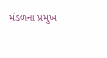મંડળના પ્રમુખ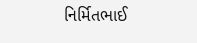નિર્મિતભાઈ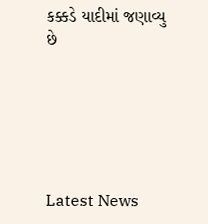કક્કડે યાદીમાં જણાવ્યુ છે






Latest News